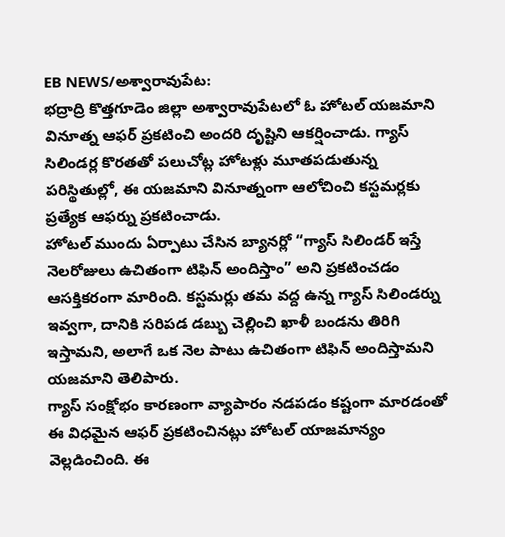EB NEWS/అశ్వారావుపేట:
భద్రాద్రి కొత్తగూడెం జిల్లా అశ్వారావుపేటలో ఓ హోటల్ యజమాని వినూత్న ఆఫర్ ప్రకటించి అందరి దృష్టిని ఆకర్షించాడు. గ్యాస్ సిలిండర్ల కొరతతో పలుచోట్ల హోటళ్లు మూతపడుతున్న పరిస్థితుల్లో, ఈ యజమాని వినూత్నంగా ఆలోచించి కస్టమర్లకు ప్రత్యేక ఆఫర్ను ప్రకటించాడు.
హోటల్ ముందు ఏర్పాటు చేసిన బ్యానర్లో “గ్యాస్ సిలిండర్ ఇస్తే నెలరోజులు ఉచితంగా టిఫిన్ అందిస్తాం” అని ప్రకటించడం ఆసక్తికరంగా మారింది. కస్టమర్లు తమ వద్ద ఉన్న గ్యాస్ సిలిండర్ను ఇవ్వగా, దానికి సరిపడ డబ్బు చెల్లించి ఖాళీ బండను తిరిగి ఇస్తామని, అలాగే ఒక నెల పాటు ఉచితంగా టిఫిన్ అందిస్తామని యజమాని తెలిపారు.
గ్యాస్ సంక్షోభం కారణంగా వ్యాపారం నడపడం కష్టంగా మారడంతో ఈ విధమైన ఆఫర్ ప్రకటించినట్లు హోటల్ యాజమాన్యం వెల్లడించింది. ఈ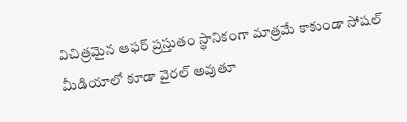విచిత్రమైన ఆఫర్ ప్రస్తుతం స్థానికంగా మాత్రమే కాకుండా సోషల్ మీడియాలో కూడా వైరల్ అవుతూ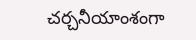చర్చనీయాంశంగా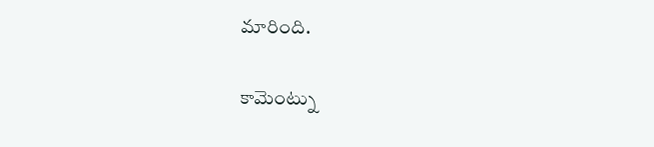మారింది.

కామెంట్ను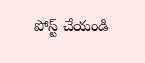పోస్ట్ చేయండి